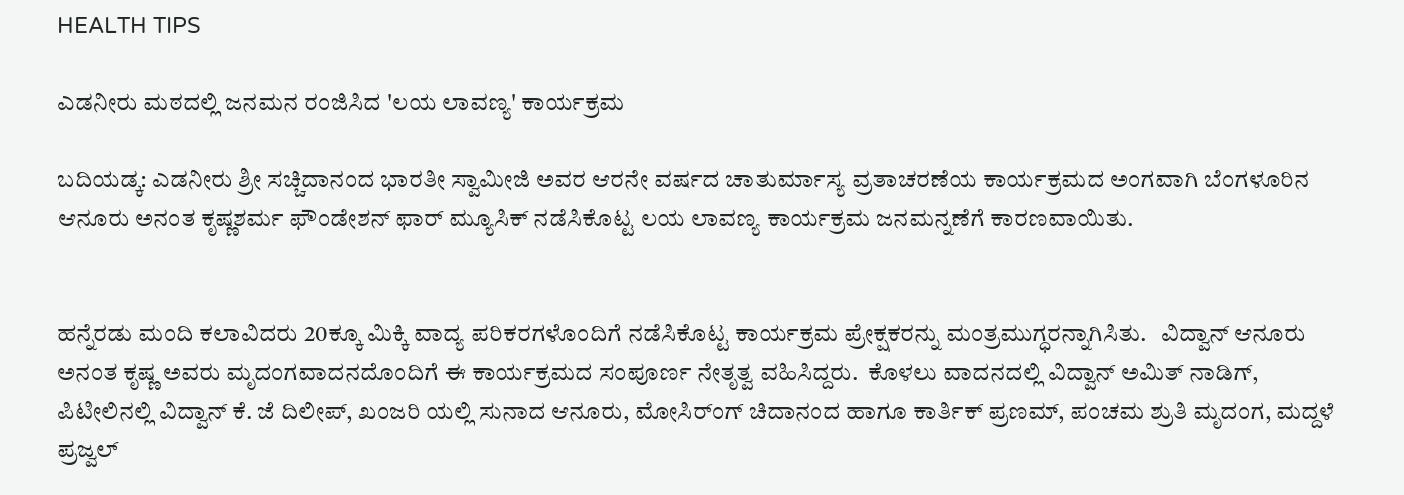HEALTH TIPS

ಎಡನೀರು ಮಠದಲ್ಲಿ ಜನಮನ ರಂಜಿಸಿದ 'ಲಯ ಲಾವಣ್ಯ' ಕಾರ್ಯಕ್ರಮ

ಬದಿಯಡ್ಕ: ಎಡನೀರು ಶ್ರೀ ಸಚ್ಚಿದಾನಂದ ಭಾರತೀ ಸ್ವಾಮೀಜಿ ಅವರ ಆರನೇ ವರ್ಷದ ಚಾತುರ್ಮಾಸ್ಯ ವ್ರತಾಚರಣೆಯ ಕಾರ್ಯಕ್ರಮದ ಅಂಗವಾಗಿ ಬೆಂಗಳೂರಿನ ಆನೂರು ಅನಂತ ಕೃಷ್ಣಶರ್ಮ ಫೌಂಡೇಶನ್ ಫಾರ್ ಮ್ಯೂಸಿಕ್ ನಡೆಸಿಕೊಟ್ಟ ಲಯ ಲಾವಣ್ಯ ಕಾರ್ಯಕ್ರಮ ಜನಮನ್ನಣೆಗೆ ಕಾರಣವಾಯಿತು.


ಹನ್ನೆರಡು ಮಂದಿ ಕಲಾವಿದರು 20ಕ್ಕೂ ಮಿಕ್ಕಿ ವಾದ್ಯ ಪರಿಕರಗಳೊಂದಿಗೆ ನಡೆಸಿಕೊಟ್ಟ ಕಾರ್ಯಕ್ರಮ ಪ್ರೇಕ್ಷಕರನ್ನು ಮಂತ್ರಮುಗ್ಧರನ್ನಾಗಿಸಿತು.   ವಿದ್ವಾನ್ ಆನೂರು ಅನಂತ ಕೃಷ್ಣ ಅವರು ಮೃದಂಗವಾದನದೊಂದಿಗೆ ಈ ಕಾರ್ಯಕ್ರಮದ ಸಂಪೂರ್ಣ ನೇತೃತ್ವ ವಹಿಸಿದ್ದರು.  ಕೊಳಲು ವಾದನದಲ್ಲಿ ವಿದ್ವಾನ್ ಅಮಿತ್ ನಾಡಿಗ್, ಪಿಟೀಲಿನಲ್ಲಿ ವಿದ್ವಾನ್ ಕೆ. ಜೆ ದಿಲೀಪ್, ಖಂಜರಿ ಯಲ್ಲಿ ಸುನಾದ ಆನೂರು, ಮೋಸಿರ್ಂಗ್ ಚಿದಾನಂದ ಹಾಗೂ ಕಾರ್ತಿಕ್ ಪ್ರಣಮ್, ಪಂಚಮ ಶ್ರುತಿ ಮೃದಂಗ, ಮದ್ದಳೆ ಪ್ರಜ್ವಲ್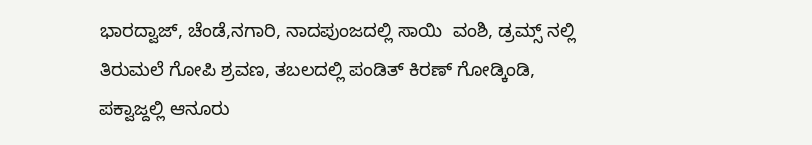ಭಾರದ್ವಾಜ್, ಚೆಂಡೆ,ನಗಾರಿ, ನಾದಪುಂಜದಲ್ಲಿ ಸಾಯಿ  ವಂಶಿ, ಡ್ರಮ್ಸ್ ನಲ್ಲಿ ತಿರುಮಲೆ ಗೋಪಿ ಶ್ರವಣ, ತಬಲದಲ್ಲಿ ಪಂಡಿತ್ ಕಿರಣ್ ಗೋಡ್ಕಿಂಡಿ, ಪಕ್ವಾಜ್ದಲ್ಲಿ ಆನೂರು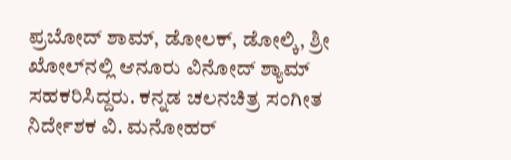ಪ್ರಬೋದ್ ಶಾಮ್, ಡೋಲಕ್, ಡೋಲ್ಕಿ, ಶ್ರೀ ಖೋಲ್‍ನಲ್ಲಿ ಆನೂರು ವಿನೋದ್ ಶ್ಯಾಮ್  ಸಹಕರಿಸಿದ್ದರು. ಕನ್ನಡ ಚಲನಚಿತ್ರ ಸಂಗೀತ ನಿರ್ದೇಶಕ ವಿ. ಮನೋಹರ್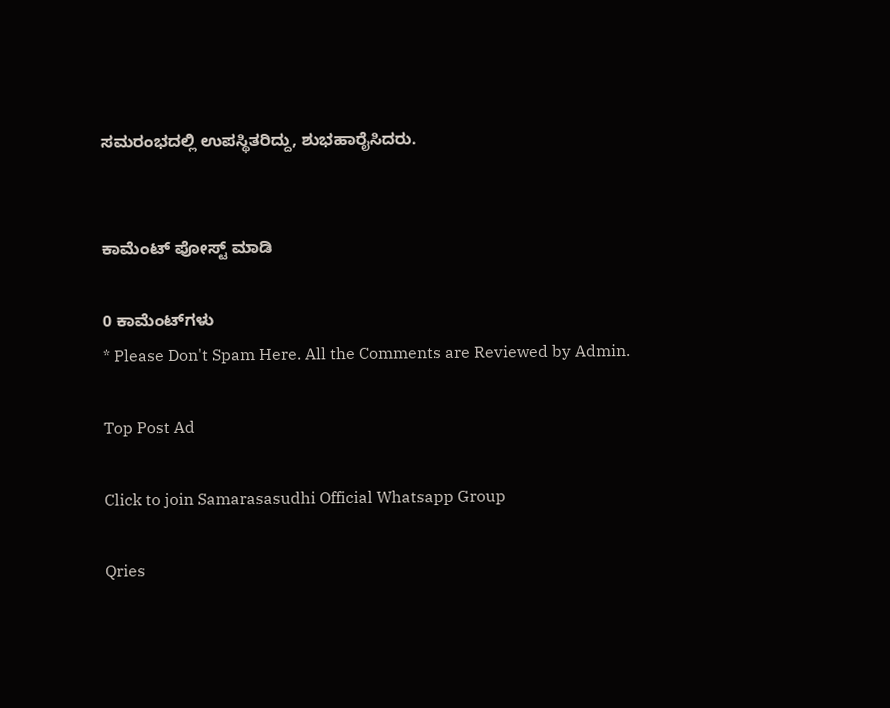ಸಮರಂಭದಲ್ಲಿ ಉಪಸ್ಥಿತರಿದ್ದು, ಶುಭಹಾರೈಸಿದರು.


ಕಾಮೆಂಟ್‌‌ ಪೋಸ್ಟ್‌ ಮಾಡಿ

0 ಕಾಮೆಂಟ್‌ಗಳು
* Please Don't Spam Here. All the Comments are Reviewed by Admin.

Top Post Ad

Click to join Samarasasudhi Official Whatsapp Group

Qries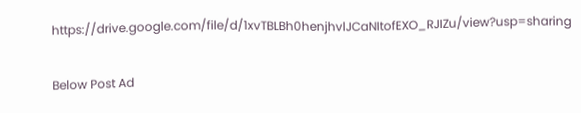https://drive.google.com/file/d/1xvTBLBh0henjhvlJCaNItofEXO_RJIZu/view?usp=sharing

Below Post Ad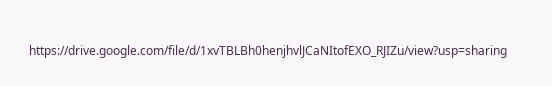https://drive.google.com/file/d/1xvTBLBh0henjhvlJCaNItofEXO_RJIZu/view?usp=sharing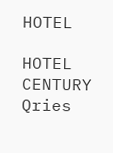HOTEL

HOTEL
CENTURY
Qries